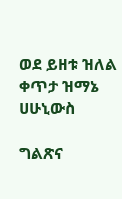ወደ ይዘቱ ዝለል
ቀጥታ ዝማኔ
ሀሁኒውስ

ግልጽና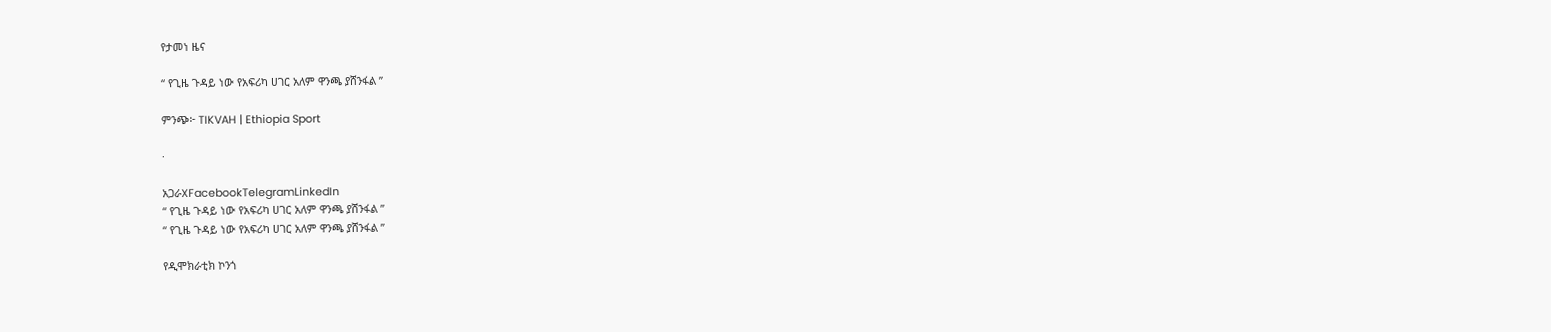የታመነ ዜና

“ የጊዜ ጉዳይ ነው የአፍሪካ ሀገር አለም ዋንጫ ያሸንፋል ”

ምንጭ፦ TIKVAH | Ethiopia Sport

·

አጋራXFacebookTelegramLinkedIn
“ የጊዜ ጉዳይ ነው የአፍሪካ ሀገር አለም ዋንጫ ያሸንፋል ”
“ የጊዜ ጉዳይ ነው የአፍሪካ ሀገር አለም ዋንጫ ያሸንፋል ”

የዲሞክራቲክ ኮንጎ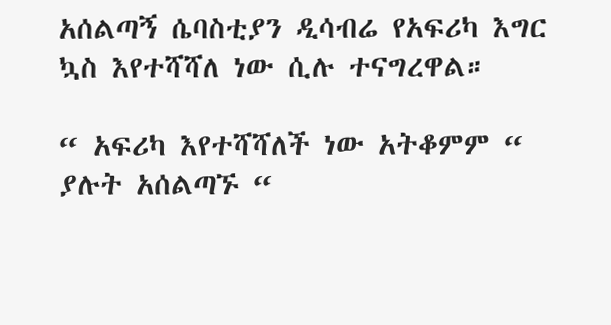አሰልጣኝ ሴባስቲያን ዲሳብሬ የአፍሪካ እግር ኳስ እየተሻሻለ ነው ሲሉ ተናግረዋል።

“ አፍሪካ እየተሻሻለች ነው አትቆምም “ ያሉት አሰልጣኙ “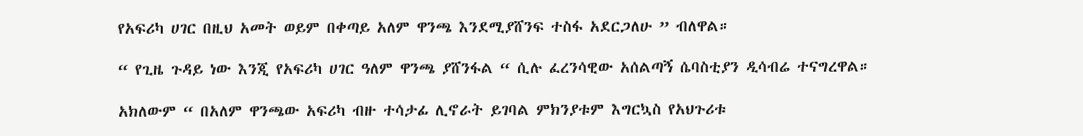የአፍሪካ ሀገር በዚህ አመት ወይም በቀጣይ አለም ዋንጫ እንደሚያሸንፍ ተስፋ አደርጋለሁ ” ብለዋል።

“ የጊዜ ጉዳይ ነው እንጂ የአፍሪካ ሀገር ዓለም ዋንጫ ያሸንፋል “ ሲሉ ፈረንሳዊው አሰልጣኝ ሴባስቲያን ዲሳብሬ ተናግረዋል።

አክለውም “ በአለም ዋንጫው አፍሪካ ብዙ ተሳታፊ ሊኖራት ይገባል ምክንያቱም እግርኳስ የአህጉሪቱ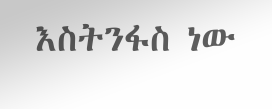እስትንፋስ ነው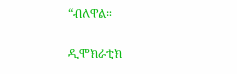“ብለዋል።

ዲሞክራቲክ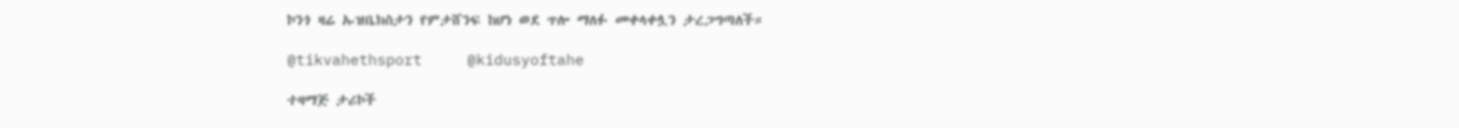ኮንጎ ዛሬ ኡዝቤክስታን የምታሸንፍ ከሆነ ወደ ጥሎ ማለፉ መቀላቀሏን ታረጋግጣለች።

@tikvahethsport     @kidusyoftahe

ተዛማጅ ታሪኮች